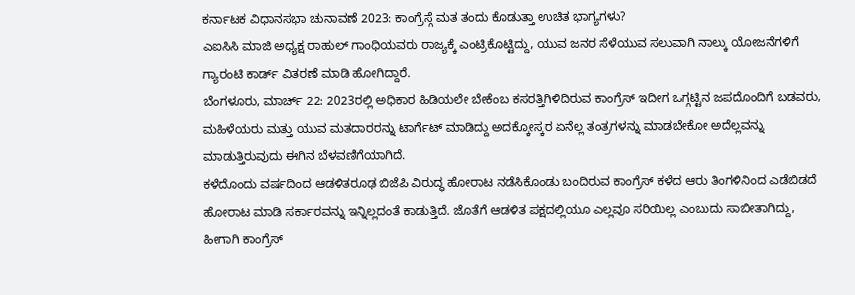ಕರ್ನಾಟಕ ವಿಧಾನಸಭಾ ಚುನಾವಣೆ 2023: ಕಾಂಗ್ರೆಸ್ಗೆ ಮತ ತಂದು ಕೊಡುತ್ತಾ ಉಚಿತ ಭಾಗ್ಯಗಳು?
ಎಐಸಿಸಿ ಮಾಜಿ ಅಧ್ಯಕ್ಷ ರಾಹುಲ್ ಗಾಂಧಿಯವರು ರಾಜ್ಯಕ್ಕೆ ಎಂಟ್ರಿಕೊಟ್ಟಿದ್ದು, ಯುವ ಜನರ ಸೆಳೆಯುವ ಸಲುವಾಗಿ ನಾಲ್ಕು ಯೋಜನೆಗಳಿಗೆ ಗ್ಯಾರಂಟಿ ಕಾರ್ಡ್ ವಿತರಣೆ ಮಾಡಿ ಹೋಗಿದ್ದಾರೆ.
ಬೆಂಗಳೂರು, ಮಾರ್ಚ್ 22: 2023ರಲ್ಲಿ ಅಧಿಕಾರ ಹಿಡಿಯಲೇ ಬೇಕೆಂಬ ಕಸರತ್ತಿಗಿಳಿದಿರುವ ಕಾಂಗ್ರೆಸ್ ಇದೀಗ ಒಗ್ಗಟ್ಟಿನ ಜಪದೊಂದಿಗೆ ಬಡವರು, ಮಹಿಳೆಯರು ಮತ್ತು ಯುವ ಮತದಾರರನ್ನು ಟಾರ್ಗೆಟ್ ಮಾಡಿದ್ದು ಅದಕ್ಕೋಸ್ಕರ ಏನೆಲ್ಲ ತಂತ್ರಗಳನ್ನು ಮಾಡಬೇಕೋ ಅದೆಲ್ಲವನ್ನು ಮಾಡುತ್ತಿರುವುದು ಈಗಿನ ಬೆಳವಣಿಗೆಯಾಗಿದೆ.
ಕಳೆದೊಂದು ವರ್ಷದಿಂದ ಆಡಳಿತರೂಢ ಬಿಜೆಪಿ ವಿರುದ್ಧ ಹೋರಾಟ ನಡೆಸಿಕೊಂಡು ಬಂದಿರುವ ಕಾಂಗ್ರೆಸ್ ಕಳೆದ ಆರು ತಿಂಗಳಿನಿಂದ ಎಡೆಬಿಡದೆ ಹೋರಾಟ ಮಾಡಿ ಸರ್ಕಾರವನ್ನು ಇನ್ನಿಲ್ಲದಂತೆ ಕಾಡುತ್ತಿದೆ. ಜೊತೆಗೆ ಆಡಳಿತ ಪಕ್ಷದಲ್ಲಿಯೂ ಎಲ್ಲವೂ ಸರಿಯಿಲ್ಲ ಎಂಬುದು ಸಾಬೀತಾಗಿದ್ದು, ಹೀಗಾಗಿ ಕಾಂಗ್ರೆಸ್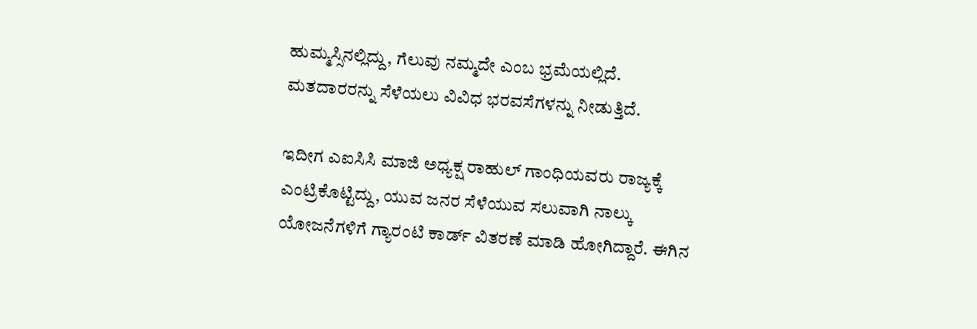ಹುಮ್ಮಸ್ಸಿನಲ್ಲಿದ್ದು, ಗೆಲುವು ನಮ್ಮದೇ ಎಂಬ ಭ್ರಮೆಯಲ್ಲಿದೆ. ಮತದಾರರನ್ನು ಸೆಳೆಯಲು ವಿವಿಧ ಭರವಸೆಗಳನ್ನು ನೀಡುತ್ತಿದೆ.

ಇದೀಗ ಎಐಸಿಸಿ ಮಾಜಿ ಅಧ್ಯಕ್ಷ ರಾಹುಲ್ ಗಾಂಧಿಯವರು ರಾಜ್ಯಕ್ಕೆ ಎಂಟ್ರಿಕೊಟ್ಟಿದ್ದು, ಯುವ ಜನರ ಸೆಳೆಯುವ ಸಲುವಾಗಿ ನಾಲ್ಕು ಯೋಜನೆಗಳಿಗೆ ಗ್ಯಾರಂಟಿ ಕಾರ್ಡ್ ವಿತರಣೆ ಮಾಡಿ ಹೋಗಿದ್ದಾರೆ. ಈಗಿನ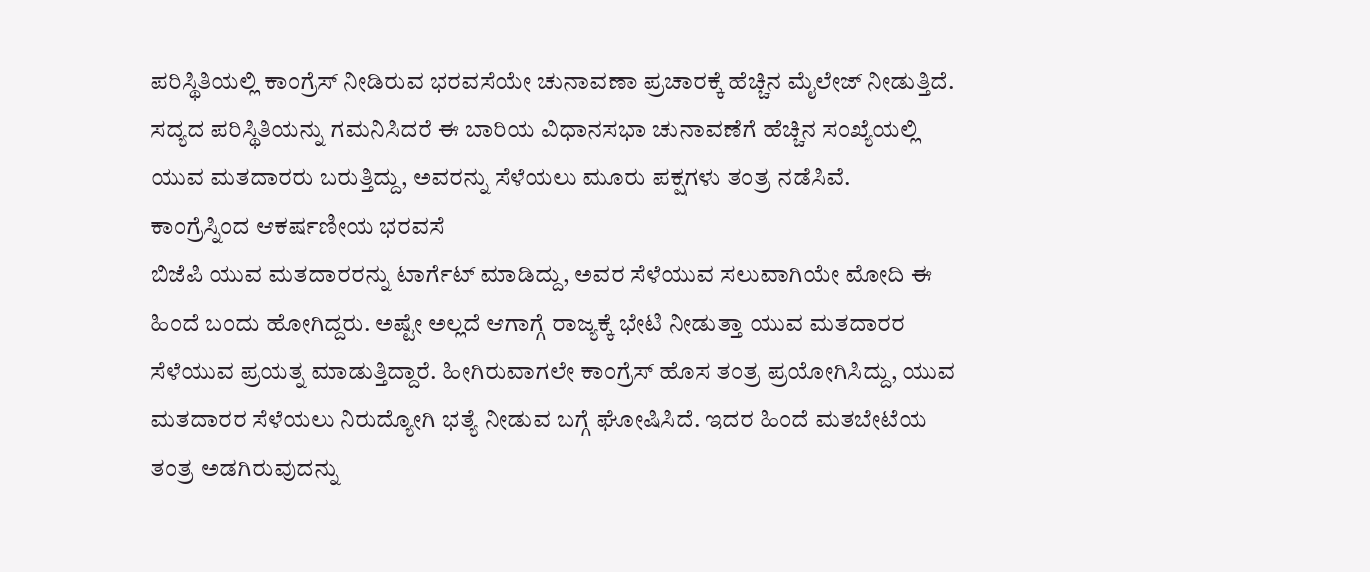ಪರಿಸ್ಥಿತಿಯಲ್ಲಿ ಕಾಂಗ್ರೆಸ್ ನೀಡಿರುವ ಭರವಸೆಯೇ ಚುನಾವಣಾ ಪ್ರಚಾರಕ್ಕೆ ಹೆಚ್ಚಿನ ಮೈಲೇಜ್ ನೀಡುತ್ತಿದೆ. ಸದ್ಯದ ಪರಿಸ್ಥಿತಿಯನ್ನು ಗಮನಿಸಿದರೆ ಈ ಬಾರಿಯ ವಿಧಾನಸಭಾ ಚುನಾವಣೆಗೆ ಹೆಚ್ಚಿನ ಸಂಖ್ಯೆಯಲ್ಲಿ ಯುವ ಮತದಾರರು ಬರುತ್ತಿದ್ದು, ಅವರನ್ನು ಸೆಳೆಯಲು ಮೂರು ಪಕ್ಷಗಳು ತಂತ್ರ ನಡೆಸಿವೆ.
ಕಾಂಗ್ರೆಸ್ನಿಂದ ಆಕರ್ಷಣೀಯ ಭರವಸೆ
ಬಿಜೆಪಿ ಯುವ ಮತದಾರರನ್ನು ಟಾರ್ಗೆಟ್ ಮಾಡಿದ್ದು, ಅವರ ಸೆಳೆಯುವ ಸಲುವಾಗಿಯೇ ಮೋದಿ ಈ ಹಿಂದೆ ಬಂದು ಹೋಗಿದ್ದರು. ಅಷ್ಟೇ ಅಲ್ಲದೆ ಆಗಾಗ್ಗೆ ರಾಜ್ಯಕ್ಕೆ ಭೇಟಿ ನೀಡುತ್ತಾ ಯುವ ಮತದಾರರ ಸೆಳೆಯುವ ಪ್ರಯತ್ನ ಮಾಡುತ್ತಿದ್ದಾರೆ. ಹೀಗಿರುವಾಗಲೇ ಕಾಂಗ್ರೆಸ್ ಹೊಸ ತಂತ್ರ ಪ್ರಯೋಗಿಸಿದ್ದು, ಯುವ ಮತದಾರರ ಸೆಳೆಯಲು ನಿರುದ್ಯೋಗಿ ಭತ್ಯೆ ನೀಡುವ ಬಗ್ಗೆ ಘೋಷಿಸಿದೆ. ಇದರ ಹಿಂದೆ ಮತಬೇಟೆಯ ತಂತ್ರ ಅಡಗಿರುವುದನ್ನು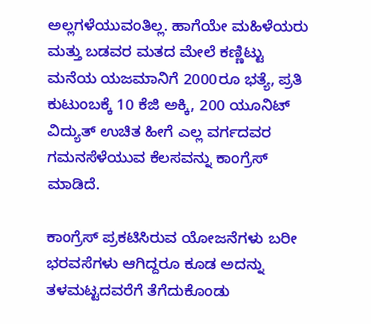ಅಲ್ಲಗಳೆಯುವಂತಿಲ್ಲ. ಹಾಗೆಯೇ ಮಹಿಳೆಯರು ಮತ್ತು ಬಡವರ ಮತದ ಮೇಲೆ ಕಣ್ಣಿಟ್ಟು ಮನೆಯ ಯಜಮಾನಿಗೆ 2000ರೂ ಭತ್ಯೆ, ಪ್ರತಿ ಕುಟುಂಬಕ್ಕೆ 10 ಕೆಜಿ ಅಕ್ಕಿ, 200 ಯೂನಿಟ್ ವಿದ್ಯುತ್ ಉಚಿತ ಹೀಗೆ ಎಲ್ಲ ವರ್ಗದವರ ಗಮನಸೆಳೆಯುವ ಕೆಲಸವನ್ನು ಕಾಂಗ್ರೆಸ್ ಮಾಡಿದೆ.

ಕಾಂಗ್ರೆಸ್ ಪ್ರಕಟಿಸಿರುವ ಯೋಜನೆಗಳು ಬರೀ ಭರವಸೆಗಳು ಆಗಿದ್ದರೂ ಕೂಡ ಅದನ್ನು ತಳಮಟ್ಟದವರೆಗೆ ತೆಗೆದುಕೊಂಡು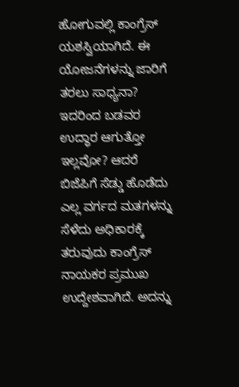ಹೋಗುವಲ್ಲಿ ಕಾಂಗ್ರೆಸ್ ಯಶಸ್ವಿಯಾಗಿದೆ. ಈ ಯೋಜನೆಗಳನ್ನು ಜಾರಿಗೆ ತರಲು ಸಾಧ್ಯನಾ? ಇದರಿಂದ ಬಡವರ ಉದ್ಧಾರ ಆಗುತ್ತೋ ಇಲ್ಲವೋ? ಆದರೆ ಬಿಜೆಪಿಗೆ ಸೆಡ್ಡು ಹೊಡೆದು ಎಲ್ಲ ವರ್ಗದ ಮತಗಳನ್ನು ಸೆಳೆದು ಅಧಿಕಾರಕ್ಕೆ ತರುವುದು ಕಾಂಗ್ರೆಸ್ ನಾಯಕರ ಪ್ರಮುಖ ಉದ್ದೇಶವಾಗಿದೆ. ಅದನ್ನು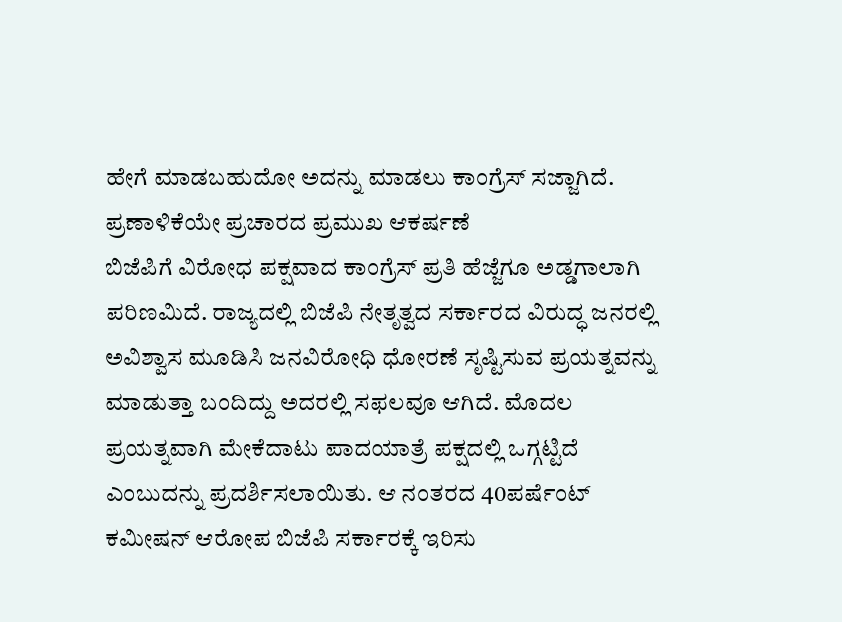ಹೇಗೆ ಮಾಡಬಹುದೋ ಅದನ್ನು ಮಾಡಲು ಕಾಂಗ್ರೆಸ್ ಸಜ್ಜಾಗಿದೆ.
ಪ್ರಣಾಳಿಕೆಯೇ ಪ್ರಚಾರದ ಪ್ರಮುಖ ಆಕರ್ಷಣೆ
ಬಿಜೆಪಿಗೆ ವಿರೋಧ ಪಕ್ಷವಾದ ಕಾಂಗ್ರೆಸ್ ಪ್ರತಿ ಹೆಜ್ಜೆಗೂ ಅಡ್ಡಗಾಲಾಗಿ ಪರಿಣಮಿದೆ. ರಾಜ್ಯದಲ್ಲಿ ಬಿಜೆಪಿ ನೇತೃತ್ವದ ಸರ್ಕಾರದ ವಿರುದ್ಧ ಜನರಲ್ಲಿ ಅವಿಶ್ವಾಸ ಮೂಡಿಸಿ ಜನವಿರೋಧಿ ಧೋರಣೆ ಸೃಷ್ಟಿಸುವ ಪ್ರಯತ್ನವನ್ನು ಮಾಡುತ್ತಾ ಬಂದಿದ್ದು ಅದರಲ್ಲಿ ಸಫಲವೂ ಆಗಿದೆ. ಮೊದಲ ಪ್ರಯತ್ನವಾಗಿ ಮೇಕೆದಾಟು ಪಾದಯಾತ್ರೆ ಪಕ್ಷದಲ್ಲಿ ಒಗ್ಗಟ್ಟಿದೆ ಎಂಬುದನ್ನು ಪ್ರದರ್ಶಿಸಲಾಯಿತು. ಆ ನಂತರದ 40ಪರ್ಷೆಂಟ್ ಕಮೀಷನ್ ಆರೋಪ ಬಿಜೆಪಿ ಸರ್ಕಾರಕ್ಕೆ ಇರಿಸು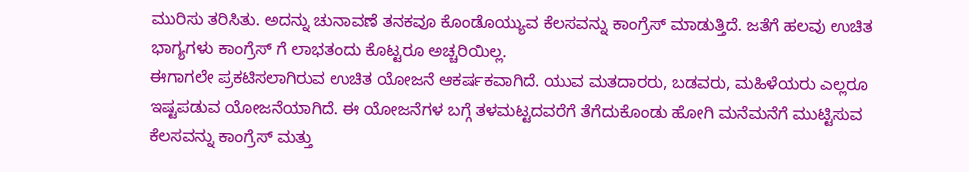ಮುರಿಸು ತರಿಸಿತು. ಅದನ್ನು ಚುನಾವಣೆ ತನಕವೂ ಕೊಂಡೊಯ್ಯುವ ಕೆಲಸವನ್ನು ಕಾಂಗ್ರೆಸ್ ಮಾಡುತ್ತಿದೆ. ಜತೆಗೆ ಹಲವು ಉಚಿತ ಭಾಗ್ಯಗಳು ಕಾಂಗ್ರೆಸ್ ಗೆ ಲಾಭತಂದು ಕೊಟ್ಟರೂ ಅಚ್ಚರಿಯಿಲ್ಲ.
ಈಗಾಗಲೇ ಪ್ರಕಟಿಸಲಾಗಿರುವ ಉಚಿತ ಯೋಜನೆ ಆಕರ್ಷಕವಾಗಿದೆ. ಯುವ ಮತದಾರರು, ಬಡವರು, ಮಹಿಳೆಯರು ಎಲ್ಲರೂ ಇಷ್ಟಪಡುವ ಯೋಜನೆಯಾಗಿದೆ. ಈ ಯೋಜನೆಗಳ ಬಗ್ಗೆ ತಳಮಟ್ಟದವರೆಗೆ ತೆಗೆದುಕೊಂಡು ಹೋಗಿ ಮನೆಮನೆಗೆ ಮುಟ್ಟಿಸುವ ಕೆಲಸವನ್ನು ಕಾಂಗ್ರೆಸ್ ಮತ್ತು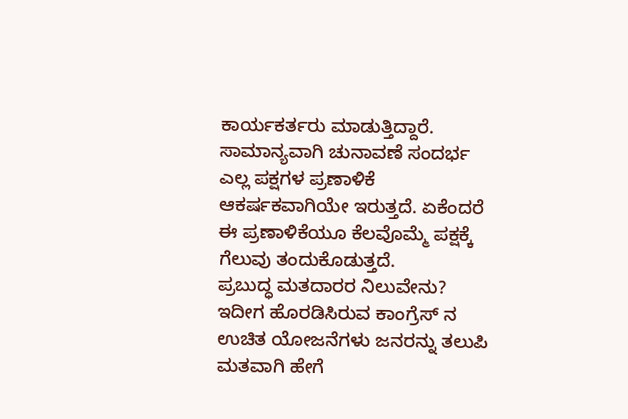ಕಾರ್ಯಕರ್ತರು ಮಾಡುತ್ತಿದ್ದಾರೆ. ಸಾಮಾನ್ಯವಾಗಿ ಚುನಾವಣೆ ಸಂದರ್ಭ ಎಲ್ಲ ಪಕ್ಷಗಳ ಪ್ರಣಾಳಿಕೆ ಆಕರ್ಷಕವಾಗಿಯೇ ಇರುತ್ತದೆ. ಏಕೆಂದರೆ ಈ ಪ್ರಣಾಳಿಕೆಯೂ ಕೆಲವೊಮ್ಮೆ ಪಕ್ಷಕ್ಕೆ ಗೆಲುವು ತಂದುಕೊಡುತ್ತದೆ.
ಪ್ರಬುದ್ಧ ಮತದಾರರ ನಿಲುವೇನು?
ಇದೀಗ ಹೊರಡಿಸಿರುವ ಕಾಂಗ್ರೆಸ್ ನ ಉಚಿತ ಯೋಜನೆಗಳು ಜನರನ್ನು ತಲುಪಿ ಮತವಾಗಿ ಹೇಗೆ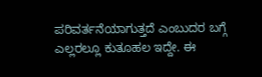ಪರಿವರ್ತನೆಯಾಗುತ್ತದೆ ಎಂಬುದರ ಬಗ್ಗೆ ಎಲ್ಲರಲ್ಲೂ ಕುತೂಹಲ ಇದ್ದೇ. ಈ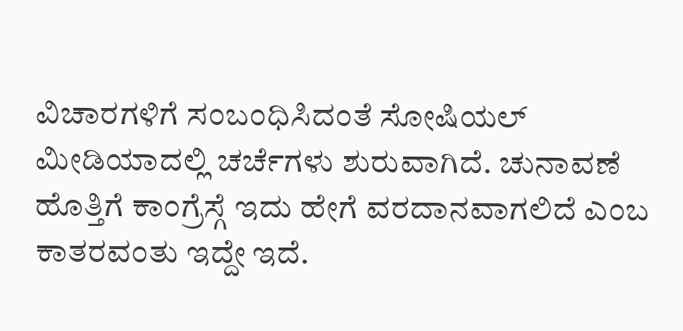ವಿಚಾರಗಳಿಗೆ ಸಂಬಂಧಿಸಿದಂತೆ ಸೋಷಿಯಲ್ ಮೀಡಿಯಾದಲ್ಲಿ ಚರ್ಚೆಗಳು ಶುರುವಾಗಿದೆ. ಚುನಾವಣೆ ಹೊತ್ತಿಗೆ ಕಾಂಗ್ರೆಸ್ಗೆ ಇದು ಹೇಗೆ ವರದಾನವಾಗಲಿದೆ ಎಂಬ ಕಾತರವಂತು ಇದ್ದೇ ಇದೆ.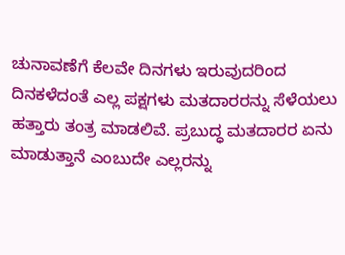ಚುನಾವಣೆಗೆ ಕೆಲವೇ ದಿನಗಳು ಇರುವುದರಿಂದ ದಿನಕಳೆದಂತೆ ಎಲ್ಲ ಪಕ್ಷಗಳು ಮತದಾರರನ್ನು ಸೆಳೆಯಲು ಹತ್ತಾರು ತಂತ್ರ ಮಾಡಲಿವೆ. ಪ್ರಬುದ್ಧ ಮತದಾರರ ಏನು ಮಾಡುತ್ತಾನೆ ಎಂಬುದೇ ಎಲ್ಲರನ್ನು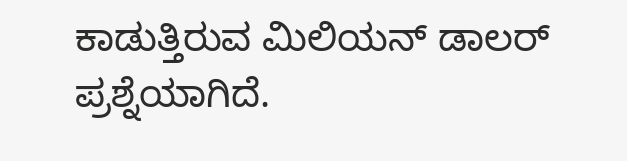ಕಾಡುತ್ತಿರುವ ಮಿಲಿಯನ್ ಡಾಲರ್ ಪ್ರಶ್ನೆಯಾಗಿದೆ.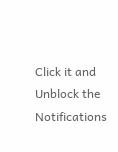Click it and Unblock the Notifications